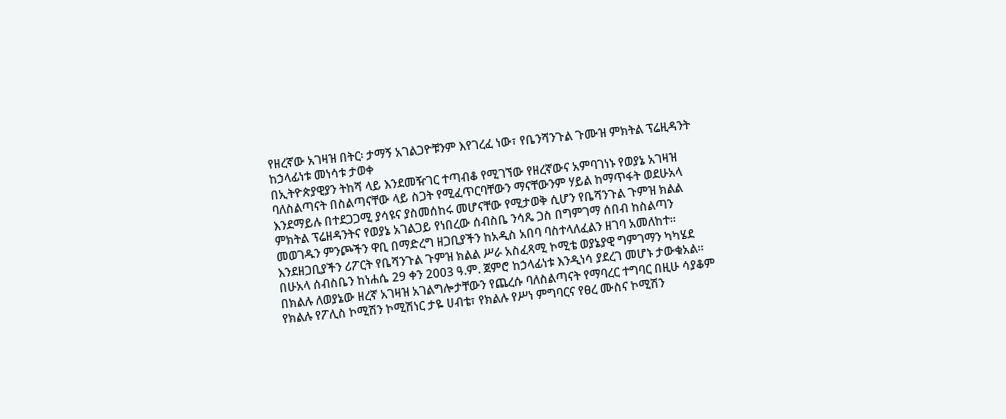የዘረኛው አገዛዝ በትር፡ ታማኝ አገልጋዮቹንም እየገረፈ ነው፣ የቤንሻንጉል ጉሙዝ ምክትል ፕሬዚዳንት ከኃላፊነቱ መነሳቱ ታወቀ
በኢትዮጵያዊያን ትከሻ ላይ እንደመዥገር ተጣብቆ የሚገኘው የዘረኛውና አምባገነኑ የወያኔ አገዛዝ ባለስልጣናት በስልጣናቸው ላይ ስጋት የሚፈጥርባቸውን ማናቸውንም ሃይል ከማጥፋት ወደሁአላ እንደማይሉ በተደጋጋሚ ያሳዩና ያስመሰከሩ መሆናቸው የሚታወቅ ሲሆን የቤሻንጉል ጉምዝ ክልል ምክትል ፕሬዘዳንትና የወያኔ አገልጋይ የነበረው ሰብስቤ ንሳጼ ጋስ በግምገማ ሰበብ ከስልጣን መወገዱን ምንጮችን ዋቢ በማድረግ ዘጋቢያችን ከአዲስ አበባ ባስተላለፈልን ዘገባ አመለከተ።
እንደዘጋቢያችን ሪፖርት የቤሻንጉል ጉምዝ ክልል ሥራ አስፈጻሚ ኮሚቴ ወያኔያዊ ግምገማን ካካሄደ በሁአላ ሰብስቤን ከነሐሴ 29 ቀን 2003 ዓ.ም. ጀምሮ ከኃላፊነቱ እንዲነሳ ያደረገ መሆኑ ታውቁአል። በክልሉ ለወያኔው ዘረኛ አገዛዝ አገልግሎታቸውን የጨረሱ ባለስልጣናት የማባረር ተግባር በዚሁ ሳያቆም የክልሉ የፖሊስ ኮሚሽን ኮሚሽነር ታዬ ሀብቴ፣ የክልሉ የሥነ ምግባርና የፀረ ሙስና ኮሚሽን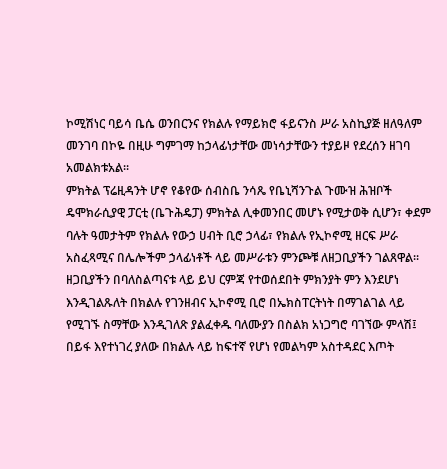ኮሚሽነር ባይሳ ቤሴ ወንበርንና የክልሉ የማይክሮ ፋይናንስ ሥራ አስኪያጅ ዘለዓለም መንገባ በኮዬ በዚሁ ግምገማ ከኃላፊነታቸው መነሳታቸውን ተያይዞ የደረሰን ዘገባ አመልክቱአል፡፡
ምክትል ፕሬዚዳንት ሆኖ የቆየው ሰብስቤ ንሳጼ የቤኒሻንጉል ጉሙዝ ሕዝቦች ዴሞክራሲያዊ ፓርቲ (ቤጉሕዴፓ) ምክትል ሊቀመንበር መሆኑ የሚታወቅ ሲሆን፣ ቀደም ባሉት ዓመታትም የክልሉ የውኃ ሀብት ቢሮ ኃላፊ፣ የክልሉ የኢኮኖሚ ዘርፍ ሥራ አስፈጻሚና በሌሎችም ኃላፊነቶች ላይ መሥራቱን ምንጮቹ ለዘጋቢያችን ገልጸዋል፡፡
ዘጋቢያችን በባለስልጣናቱ ላይ ይህ ርምጃ የተወሰደበት ምክንያት ምን እንደሆነ እንዲገልጹለት በክልሉ የገንዘብና ኢኮኖሚ ቢሮ በኤክስፐርትነት በማገልገል ላይ የሚገኙ ስማቸው እንዲገለጽ ያልፈቀዱ ባለሙያን በስልክ አነጋግሮ ባገኘው ምላሽ፤ በይፋ እየተነገረ ያለው በክልሉ ላይ ከፍተኛ የሆነ የመልካም አስተዳደር እጦት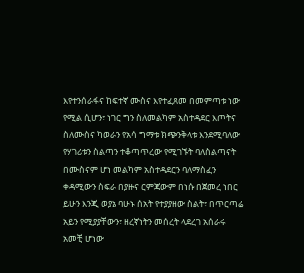እየተንሰራፋና ከፍተኛ ሙስና እየተፈጸመ በመምጣቱ ነው የሚል ሲሆን፣ ነገር ግን ስለመልካም አስተዳደር እጦትና ስለሙስና ካወራን የአሳ ግማቱ ክጭንቅላቱ እንደሚባለው የሃገሪቱን ስልጣን ተቆጣጥረው የሚገኙት ባለስልጣናት በሙስናም ሆነ መልካም አስተዳደርን ባለማስፈን ቀዳሚውን ስፍራ በያዙና ርምጃውም በነሱ በጀመረ ነበር ይሁን እንጂ ወያኔ ባሁኑ ሰአት የተያያዘው ስልት፣ በጥርጣሬ አይን የሚያያቸውን፣ ዘረኛነትን መሰረት ላደረገ አሰራሩ አመቺ ሆነው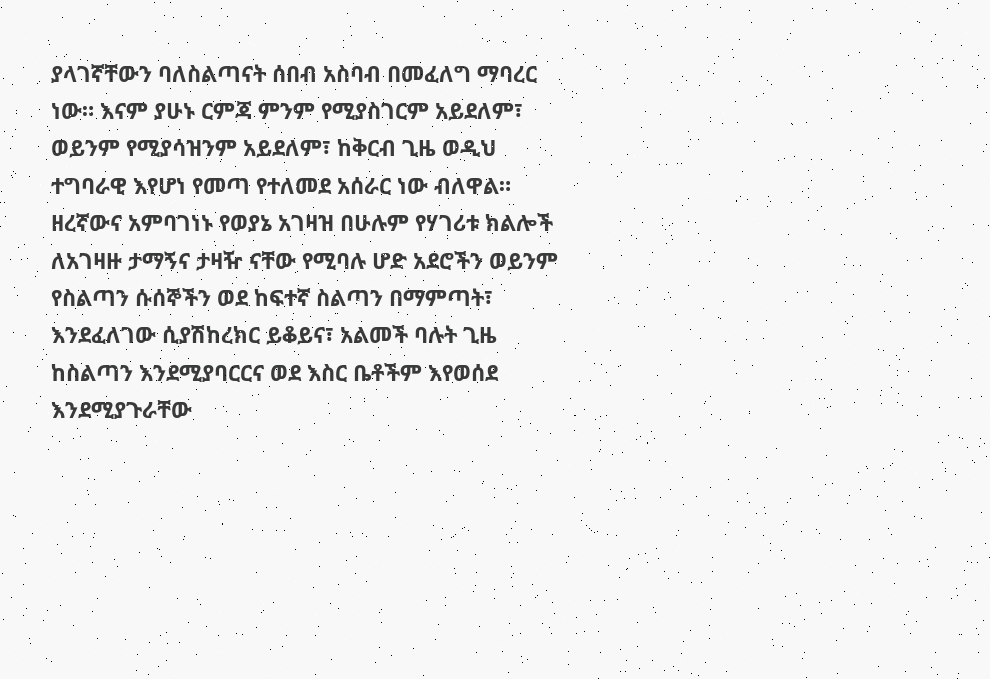ያላገኛቸውን ባለስልጣናት ሰበብ አስባብ በመፈለግ ማባረር ነው። እናም ያሁኑ ርምጃ ምንም የሚያስገርም አይደለም፣ ወይንም የሚያሳዝንም አይደለም፣ ከቅርብ ጊዜ ወዲህ ተግባራዊ እየሆነ የመጣ የተለመደ አሰራር ነው ብለዋል።
ዘረኛውና አምባገነኑ የወያኔ አገዛዝ በሁሉም የሃገሪቱ ክልሎች ለአገዛዙ ታማኝና ታዛዥ ናቸው የሚባሉ ሆድ አደሮችን ወይንም የስልጣን ሱሰኞችን ወደ ከፍተኛ ስልጣን በማምጣት፣ እንደፈለገው ሲያሽከረክር ይቆይና፣ አልመች ባሉት ጊዜ ከስልጣን እንደሚያባርርና ወደ እስር ቤቶችም እየወሰደ እንደሚያጉራቸው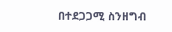በተደጋጋሚ ስንዘግብ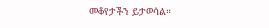መቆየታችን ይታወሳል።